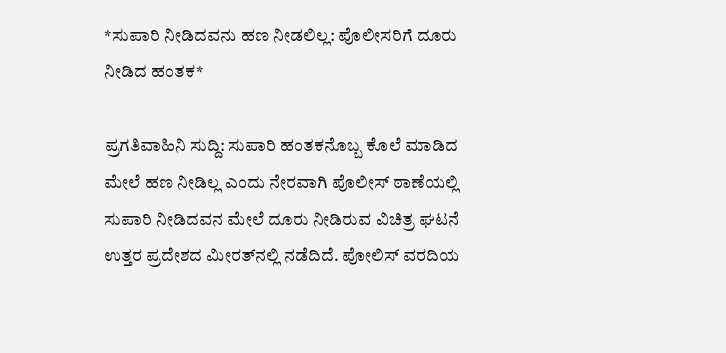*ಸುಪಾರಿ ನೀಡಿದವನು ಹಣ ನೀಡಲಿಲ್ಲ: ಪೊಲೀಸರಿಗೆ ದೂರು ನೀಡಿದ ಹಂತಕ*

ಪ್ರಗತಿವಾಹಿನಿ ಸುದ್ದಿ: ಸುಪಾರಿ ಹಂತಕನೊಬ್ಬ ಕೊಲೆ ಮಾಡಿದ ಮೇಲೆ ಹಣ ನೀಡಿಲ್ಲ ಎಂದು ನೇರವಾಗಿ ಪೊಲೀಸ್ ಠಾಣೆಯಲ್ಲಿ ಸುಪಾರಿ ನೀಡಿದವನ ಮೇಲೆ ದೂರು ನೀಡಿರುವ ವಿಚಿತ್ರ ಘಟನೆ ಉತ್ತರ ಪ್ರದೇಶದ ಮೀರತ್‌ನಲ್ಲಿ ನಡೆದಿದೆ. ಪೋಲಿಸ್ ವರದಿಯ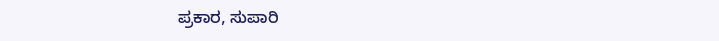ಪ್ರಕಾರ, ಸುಪಾರಿ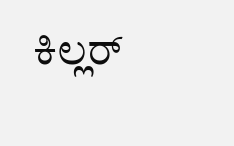ಕಿಲ್ಲರ್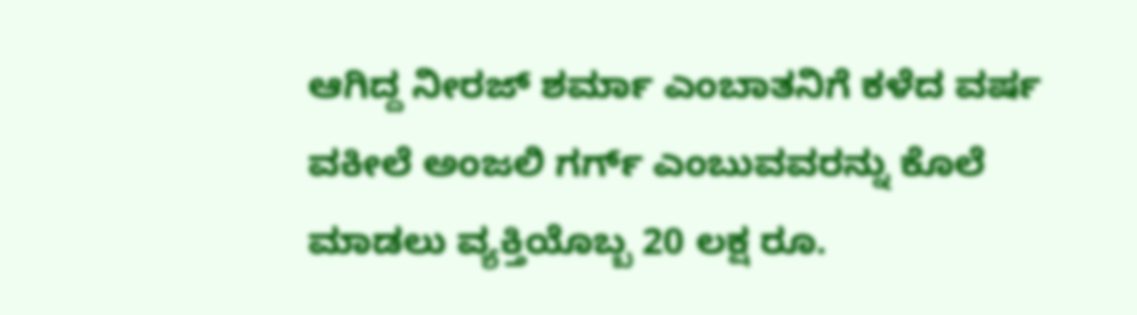ಆಗಿದ್ದ ನೀರಜ್ ಶರ್ಮಾ ಎಂಬಾತನಿಗೆ ಕಳೆದ ವರ್ಷ ವಕೀಲೆ ಅಂಜಲಿ ಗರ್ಗ್ ಎಂಬುವವರನ್ನು ಕೊಲೆ ಮಾಡಲು ವ್ಯಕ್ತಿಯೊಬ್ಬ 20 ಲಕ್ಷ ರೂ.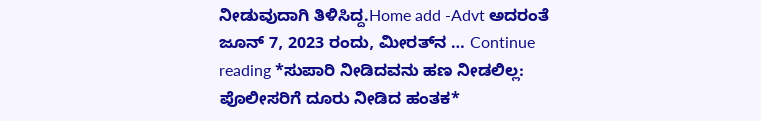ನೀಡುವುದಾಗಿ ತಿಳಿಸಿದ್ದ.Home add -Advt ಅದರಂತೆ ಜೂನ್ 7, 2023 ರಂದು, ಮೀರತ್‌ನ … Continue reading *ಸುಪಾರಿ ನೀಡಿದವನು ಹಣ ನೀಡಲಿಲ್ಲ: ಪೊಲೀಸರಿಗೆ ದೂರು ನೀಡಿದ ಹಂತಕ*